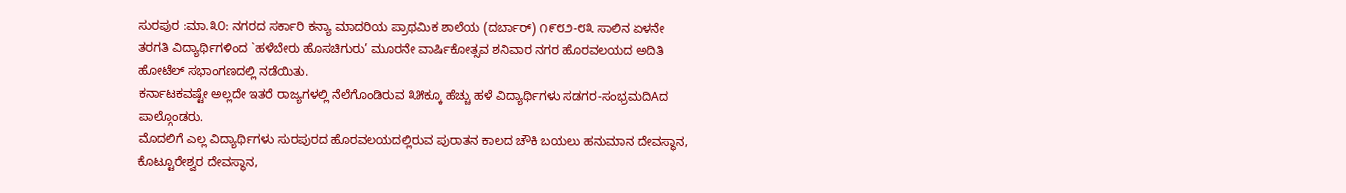ಸುರಪುರ :ಮಾ.೩೦: ನಗರದ ಸರ್ಕಾರಿ ಕನ್ಯಾ ಮಾದರಿಯ ಪ್ರಾಥಮಿಕ ಶಾಲೆಯ (ದರ್ಬಾರ್) ೧೯೮೨-೮೩ ಸಾಲಿನ ಏಳನೇ ತರಗತಿ ವಿದ್ಯಾರ್ಥಿಗಳಿಂದ `ಹಳೆಬೇರು ಹೊಸಚಿಗುರು’ ಮೂರನೇ ವಾರ್ಷಿಕೋತ್ಸವ ಶನಿವಾರ ನಗರ ಹೊರವಲಯದ ಅದಿತಿ ಹೋಟೆಲ್ ಸಭಾಂಗಣದಲ್ಲಿ ನಡೆಯಿತು.
ಕರ್ನಾಟಕವಷ್ಟೇ ಅಲ್ಲದೇ ಇತರೆ ರಾಜ್ಯಗಳಲ್ಲಿ ನೆಲೆಗೊಂಡಿರುವ ೩೫ಕ್ಕೂ ಹೆಚ್ಚು ಹಳೆ ವಿದ್ಯಾರ್ಥಿಗಳು ಸಡಗರ-ಸಂಭ್ರಮದಿAದ ಪಾಲ್ಗೊಂಡರು.
ಮೊದಲಿಗೆ ಎಲ್ಲ ವಿದ್ಯಾರ್ಥಿಗಳು ಸುರಪುರದ ಹೊರವಲಯದಲ್ಲಿರುವ ಪುರಾತನ ಕಾಲದ ಚೌಕಿ ಬಯಲು ಹನುಮಾನ ದೇವಸ್ಥಾನ, ಕೊಟ್ಟೂರೇಶ್ವರ ದೇವಸ್ಥಾನ,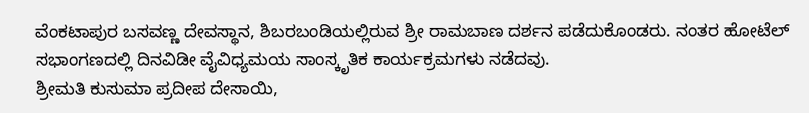ವೆಂಕಟಾಪುರ ಬಸವಣ್ಣ ದೇವಸ್ಥಾನ, ಶಿಬರಬಂಡಿಯಲ್ಲಿರುವ ಶ್ರೀ ರಾಮಬಾಣ ದರ್ಶನ ಪಡೆದುಕೊಂಡರು. ನಂತರ ಹೋಟೆಲ್ ಸಭಾಂಗಣದಲ್ಲಿ ದಿನವಿಡೀ ವೈವಿಧ್ಯಮಯ ಸಾಂಸ್ಕೃತಿಕ ಕಾರ್ಯಕ್ರಮಗಳು ನಡೆದವು.
ಶ್ರೀಮತಿ ಕುಸುಮಾ ಪ್ರದೀಪ ದೇಸಾಯಿ,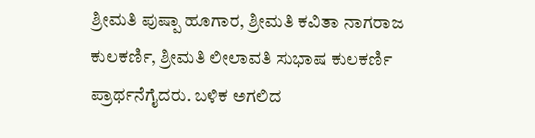ಶ್ರೀಮತಿ ಪುಷ್ಪಾ ಹೂಗಾರ, ಶ್ರೀಮತಿ ಕವಿತಾ ನಾಗರಾಜ ಕುಲಕರ್ಣಿ, ಶ್ರೀಮತಿ ಲೀಲಾವತಿ ಸುಭಾಷ ಕುಲಕರ್ಣಿ ಪ್ರಾರ್ಥನೆಗೈದರು. ಬಳಿಕ ಅಗಲಿದ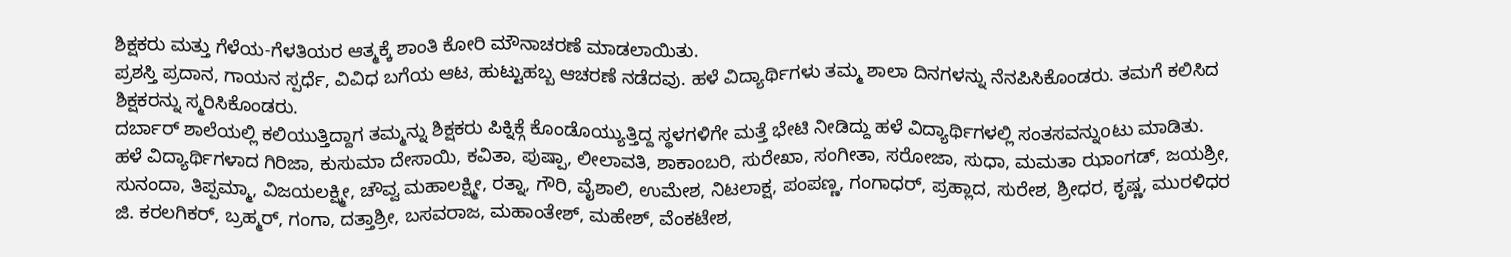ಶಿಕ್ಷಕರು ಮತ್ತು ಗೆಳೆಯ-ಗೆಳತಿಯರ ಆತ್ಮಕ್ಕೆ ಶಾಂತಿ ಕೋರಿ ಮೌನಾಚರಣೆ ಮಾಡಲಾಯಿತು.
ಪ್ರಶಸ್ತಿ ಪ್ರದಾನ, ಗಾಯನ ಸ್ಪರ್ಧೆ, ವಿವಿಧ ಬಗೆಯ ಆಟ, ಹುಟ್ಟುಹಬ್ಬ ಆಚರಣೆ ನಡೆದವು. ಹಳೆ ವಿದ್ಯಾರ್ಥಿಗಳು ತಮ್ಮ ಶಾಲಾ ದಿನಗಳನ್ನು ನೆನಪಿಸಿಕೊಂಡರು. ತಮಗೆ ಕಲಿಸಿದ ಶಿಕ್ಷಕರನ್ನು ಸ್ಮರಿಸಿಕೊಂಡರು.
ದರ್ಬಾರ್ ಶಾಲೆಯಲ್ಲಿ ಕಲಿಯುತ್ತಿದ್ದಾಗ ತಮ್ಮನ್ನು ಶಿಕ್ಷಕರು ಪಿಕ್ನಿಕ್ಗೆ ಕೊಂಡೊಯ್ಯುತ್ತಿದ್ದ ಸ್ಥಳಗಳಿಗೇ ಮತ್ತೆ ಭೇಟಿ ನೀಡಿದ್ದು ಹಳೆ ವಿದ್ಯಾರ್ಥಿಗಳಲ್ಲಿ ಸಂತಸವನ್ನುoಟು ಮಾಡಿತು.
ಹಳೆ ವಿದ್ಯಾರ್ಥಿಗಳಾದ ಗಿರಿಜಾ, ಕುಸುಮಾ ದೇಸಾಯಿ, ಕವಿತಾ, ಪುಷ್ಪಾ, ಲೀಲಾವತಿ, ಶಾಕಾಂಬರಿ, ಸುರೇಖಾ, ಸಂಗೀತಾ, ಸರೋಜಾ, ಸುಧಾ, ಮಮತಾ ಝಾಂಗಡ್, ಜಯಶ್ರೀ, ಸುನಂದಾ, ತಿಪ್ಪಮ್ಮಾ, ವಿಜಯಲಕ್ಷ್ಮೀ, ಚೌವ್ವ ಮಹಾಲಕ್ಷ್ಮೀ, ರತ್ನಾ, ಗೌರಿ, ವೈಶಾಲಿ, ಉಮೇಶ, ನಿಟಲಾಕ್ಷ, ಪಂಪಣ್ಣ, ಗಂಗಾಧರ್, ಪ್ರಹ್ಲಾದ, ಸುರೇಶ, ಶ್ರೀಧರ, ಕೃಷ್ಣ, ಮುರಳಿಧರ ಜಿ. ಕರಲಗಿಕರ್, ಬ್ರಹ್ಮರ್, ಗಂಗಾ, ದತ್ತಾಶ್ರೀ, ಬಸವರಾಜ, ಮಹಾಂತೇಶ್, ಮಹೇಶ್, ವೆಂಕಟೇಶ,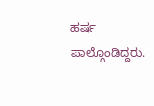ಹರ್ಷ ಪಾಲ್ಗೊಂಡಿದ್ದರು.